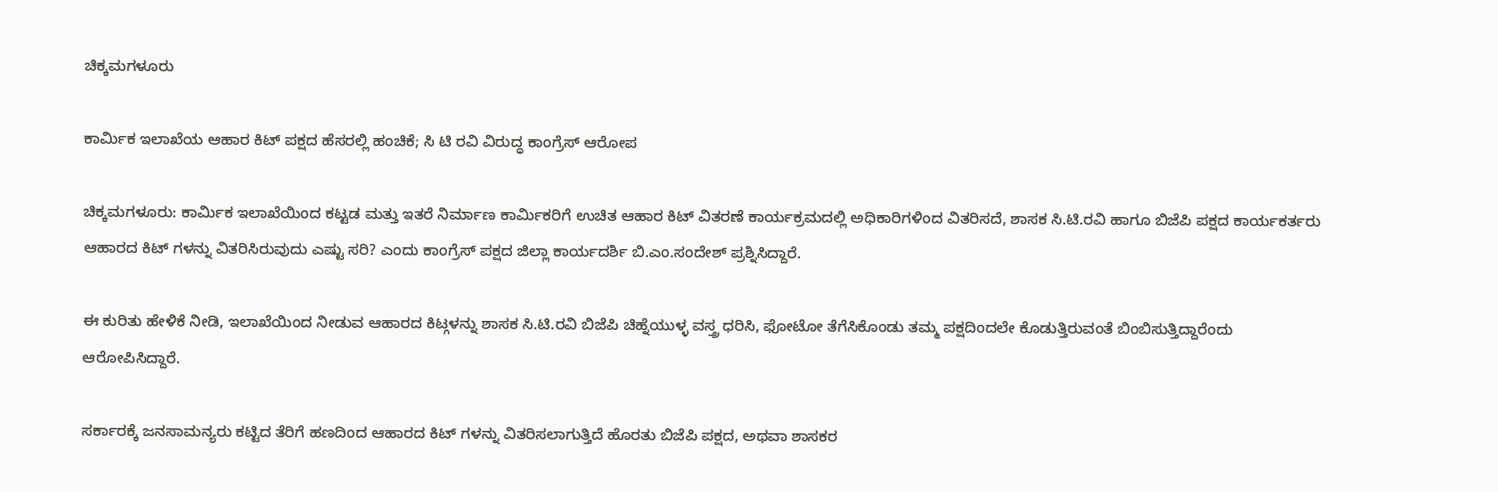ಚಿಕ್ಕಮಗಳೂರು

ಕಾರ್ಮಿಕ ಇಲಾಖೆಯ ಆಹಾರ ಕಿಟ್ ಪಕ್ಷದ ಹೆಸರಲ್ಲಿ ಹಂಚಿಕೆ; ಸಿ ಟಿ ರವಿ ವಿರುದ್ಧ ಕಾಂಗ್ರೆಸ್ ಆರೋಪ

ಚಿಕ್ಕಮಗಳೂರು: ಕಾರ್ಮಿಕ ಇಲಾಖೆಯಿಂದ ಕಟ್ಟಡ ಮತ್ತು ಇತರೆ ನಿರ್ಮಾಣ ಕಾರ್ಮಿಕರಿಗೆ ಉಚಿತ ಆಹಾರ ಕಿಟ್ ವಿತರಣೆ ಕಾರ್ಯಕ್ರಮದಲ್ಲಿ ಅಧಿಕಾರಿಗಳಿಂದ ವಿತರಿಸದೆ, ಶಾಸಕ ಸಿ.ಟಿ.ರವಿ ಹಾಗೂ ಬಿಜೆಪಿ ಪಕ್ಷದ ಕಾರ್ಯಕರ್ತರು ಆಹಾರದ ಕಿಟ್ ಗಳನ್ನು ವಿತರಿಸಿರುವುದು ಎಷ್ಟು ಸರಿ? ಎಂದು ಕಾಂಗ್ರೆಸ್ ಪಕ್ಷದ ಜಿಲ್ಲಾ ಕಾರ್ಯದರ್ಶಿ ಬಿ.ಎಂ.ಸಂದೇಶ್ ಪ್ರಶ್ನಿಸಿದ್ದಾರೆ.

ಈ ಕುರಿತು ಹೇಳಿಕೆ ನೀಡಿ, ಇಲಾಖೆಯಿಂದ ನೀಡುವ ಆಹಾರದ ಕಿಟ್ಗಳನ್ನು ಶಾಸಕ ಸಿ.ಟಿ.ರವಿ ಬಿಜೆಪಿ ಚಿಹ್ನೆಯುಳ್ಳ ವಸ್ತ್ರ ಧರಿಸಿ, ಫೋಟೋ ತೆಗೆಸಿಕೊಂಡು ತಮ್ಮ ಪಕ್ಷದಿಂದಲೇ ಕೊಡುತ್ತಿರುವಂತೆ ಬಿಂಬಿಸುತ್ತಿದ್ದಾರೆಂದು ಆರೋಪಿಸಿದ್ದಾರೆ.

ಸರ್ಕಾರಕ್ಕೆ ಜನಸಾಮನ್ಯರು ಕಟ್ಟಿದ ತೆರಿಗೆ ಹಣದಿಂದ ಆಹಾರದ ಕಿಟ್ ಗಳನ್ನು ವಿತರಿಸಲಾಗುತ್ತಿದೆ ಹೊರತು ಬಿಜೆಪಿ ಪಕ್ಷದ, ಅಥವಾ ಶಾಸಕರ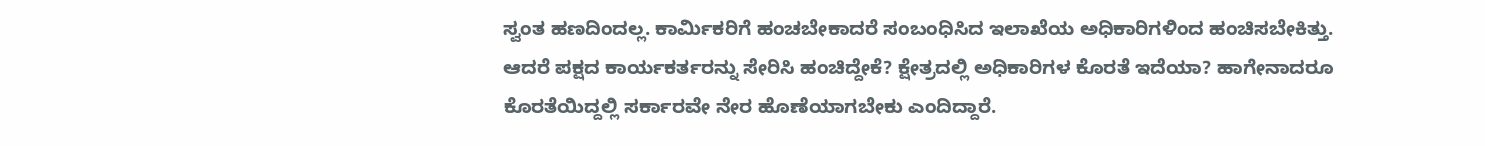ಸ್ವಂತ ಹಣದಿಂದಲ್ಲ. ಕಾರ್ಮಿಕರಿಗೆ ಹಂಚಬೇಕಾದರೆ ಸಂಬಂಧಿಸಿದ ಇಲಾಖೆಯ ಅಧಿಕಾರಿಗಳಿಂದ ಹಂಚಿಸಬೇಕಿತ್ತು. ಆದರೆ ಪಕ್ಷದ ಕಾರ್ಯಕರ್ತರನ್ನು ಸೇರಿಸಿ ಹಂಚಿದ್ದೇಕೆ? ಕ್ಷೇತ್ರದಲ್ಲಿ ಅಧಿಕಾರಿಗಳ ಕೊರತೆ ಇದೆಯಾ? ಹಾಗೇನಾದರೂ ಕೊರತೆಯಿದ್ದಲ್ಲಿ ಸರ್ಕಾರವೇ ನೇರ ಹೊಣೆಯಾಗಬೇಕು ಎಂದಿದ್ದಾರೆ.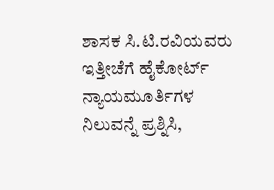ಶಾಸಕ ಸಿ.ಟಿ.ರವಿಯವರು ಇತ್ತೀಚೆಗೆ ಹೈಕೋರ್ಟ್ ನ್ಯಾಯಮೂರ್ತಿಗಳ ನಿಲುವನ್ನೆ ಪ್ರಶ್ನಿಸಿ,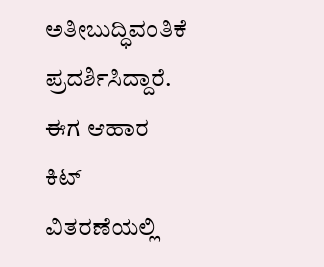ಅತೀಬುದ್ಧಿವಂತಿಕೆ ಪ್ರದರ್ಶಿಸಿದ್ದಾರೆ. ಈಗ ಆಹಾರ ಕಿಟ್ ವಿತರಣೆಯಲ್ಲಿ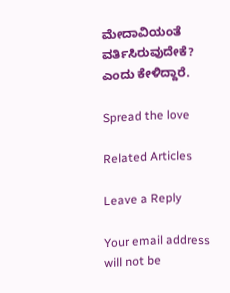ಮೇದಾವಿಯಂತೆ ವರ್ತಿಸಿರುವುದೇಕೆ? ಎಂದು ಕೇಳಿದ್ದಾರೆ.

Spread the love

Related Articles

Leave a Reply

Your email address will not be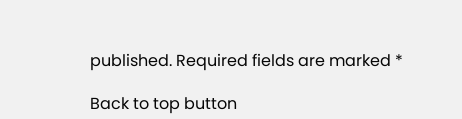published. Required fields are marked *

Back to top button